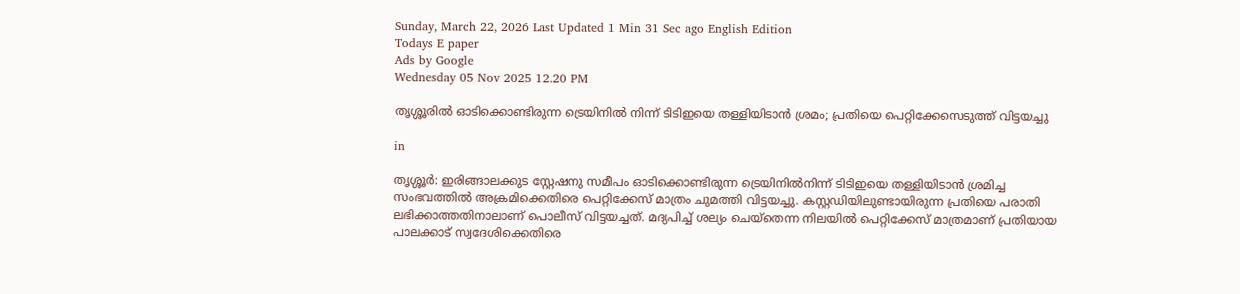Sunday, March 22, 2026 Last Updated 1 Min 31 Sec ago English Edition
Todays E paper
Ads by Google
Wednesday 05 Nov 2025 12.20 PM

തൃശ്ശൂരില്‍ ഓടിക്കൊണ്ടിരുന്ന ട്രെയിനില്‍ നിന്ന് ടിടിഇയെ തള്ളിയിടാന്‍ ശ്രമം; പ്രതിയെ പെറ്റിക്കേസെടുത്ത് വിട്ടയച്ചു

in

തൃശ്ശൂര്‍: ഇരിങ്ങാലക്കുട സ്റ്റേഷനു സമീപം ഓടിക്കൊണ്ടിരുന്ന ട്രെയിനില്‍നിന്ന് ടിടിഇയെ തള്ളിയിടാന്‍ ശ്രമിച്ച സംഭവത്തില്‍ അക്രമിക്കെതിരെ പെറ്റിക്കേസ് മാത്രം ചുമത്തി വിട്ടയച്ചു. കസ്റ്റഡിയിലുണ്ടായിരുന്ന പ്രതിയെ പരാതി ലഭിക്കാത്തതിനാലാണ് പൊലീസ് വിട്ടയച്ചത്. മദ്യപിച്ച് ശല്യം ചെയ്‌തെന്ന നിലയില്‍ പെറ്റിക്കേസ് മാത്രമാണ് പ്രതിയായ പാലക്കാട് സ്വദേശിക്കെതിരെ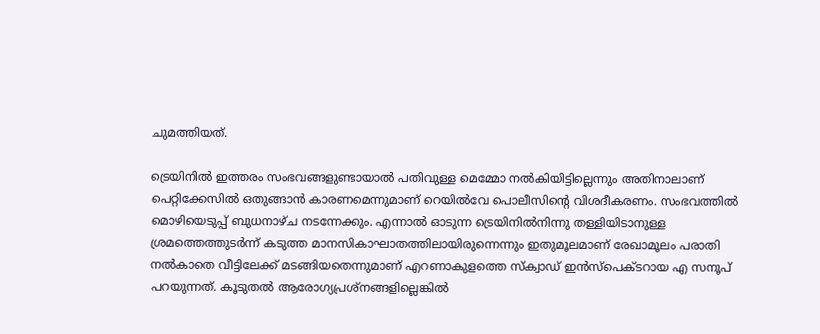ചുമത്തിയത്.

ട്രെയിനില്‍ ഇത്തരം സംഭവങ്ങളുണ്ടായാല്‍ പതിവുള്ള മെമ്മോ നല്‍കിയിട്ടില്ലെന്നും അതിനാലാണ് പെറ്റിക്കേസില്‍ ഒതുങ്ങാന്‍ കാരണമെന്നുമാണ് റെയില്‍വേ പൊലീസിന്റെ വിശദീകരണം. സംഭവത്തില്‍ മൊഴിയെടുപ്പ് ബുധനാഴ്ച നടന്നേക്കും. എന്നാല്‍ ഓടുന്ന ട്രെയിനില്‍നിന്നു തള്ളിയിടാനുള്ള ശ്രമത്തെത്തുടര്‍ന്ന് കടുത്ത മാനസികാഘാതത്തിലായിരുന്നെന്നും ഇതുമൂലമാണ് രേഖാമൂലം പരാതി നല്‍കാതെ വീട്ടിലേക്ക് മടങ്ങിയതെന്നുമാണ് എറണാകുളത്തെ സ്‌ക്വാഡ് ഇന്‍സ്‌പെക്ടറായ എ സനൂപ് പറയുന്നത്. കൂടുതല്‍ ആരോഗ്യപ്രശ്നങ്ങളില്ലെങ്കില്‍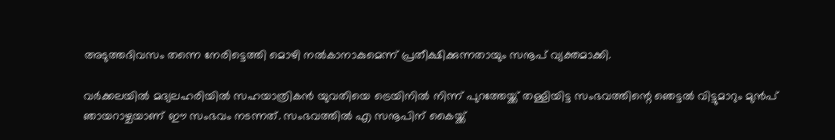അടുത്തദിവസം തന്നെ നേരിട്ടെത്തി മൊഴി നല്‍കാനാകുമെന്ന് പ്രതീക്ഷിക്കുന്നതായും സനൂപ് വ്യക്തമാക്കി.

വര്‍ക്കലയില്‍ മദ്യലഹരിയില്‍ സഹയാത്രികന്‍ യുവതിയെ ട്രെയിനില്‍ നിന്ന് പുറത്തേയ്ക്ക് തള്ളിയിട്ട സംഭവത്തിന്റെ ഞെട്ടല്‍ വിട്ടുമാറും മുന്‍പ് ഞായറാഴ്ചയാണ് ഈ സംഭവം നടന്നത്. സംഭവത്തില്‍ എ സനൂപിന് കൈയ്ക്ക്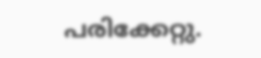പരിക്കേറ്റു.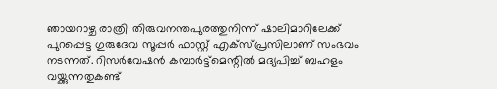ഞായറാഴ്ച രാത്രി തിരുവനന്തപുരത്തുനിന്ന് ഷാലിമാറിലേക്ക് പുറപ്പെട്ട ഗുരുദേവ സൂപ്പര്‍ ഫാസ്റ്റ് എക്‌സ്പ്രസിലാണ് സംഭവം നടന്നത്. റിസര്‍വേഷന്‍ കമ്പാര്‍ട്ട്മെന്റില്‍ മദ്യപിച്ച് ബഹളം വയ്ക്കുന്നതുകണ്ട്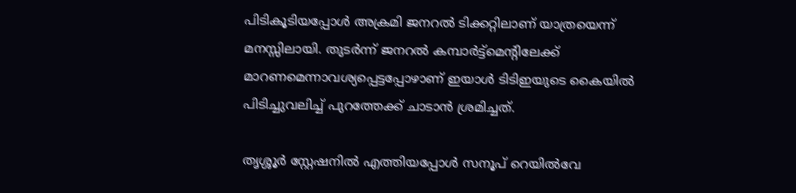പിടികൂടിയപ്പോള്‍ അക്രമി ജനറല്‍ ടിക്കറ്റിലാണ് യാത്രയെന്ന് മനസ്സിലായി. തുടര്‍ന്ന് ജനറല്‍ കമ്പാര്‍ട്ട്മെന്റിലേക്ക് മാറണമെന്നാവശ്യപ്പെട്ടപ്പോഴാണ് ഇയാള്‍ ടിടിഇയുടെ കൈയില്‍ പിടിച്ചുവലിച്ച് പുറത്തേക്ക് ചാടാന്‍ ശ്രമിച്ചത്.

തൃശ്ശൂര്‍ സ്റ്റേഷനില്‍ എത്തിയപ്പോള്‍ സനൂപ് റെയില്‍വേ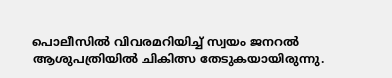പൊലീസില്‍ വിവരമറിയിച്ച് സ്വയം ജനറല്‍ ആശുപത്രിയില്‍ ചികിത്സ തേടുകയായിരുന്നു.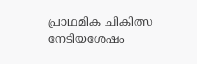പ്രാഥമിക ചികിത്സ നേടിയശേഷം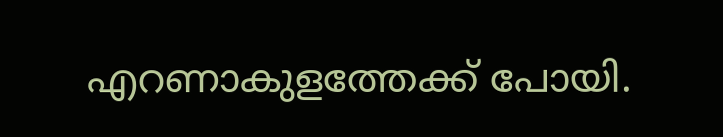എറണാകുളത്തേക്ക് പോയി.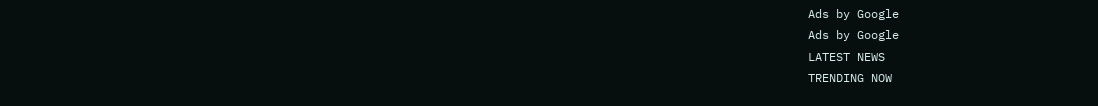Ads by Google
Ads by Google
LATEST NEWS
TRENDING NOW